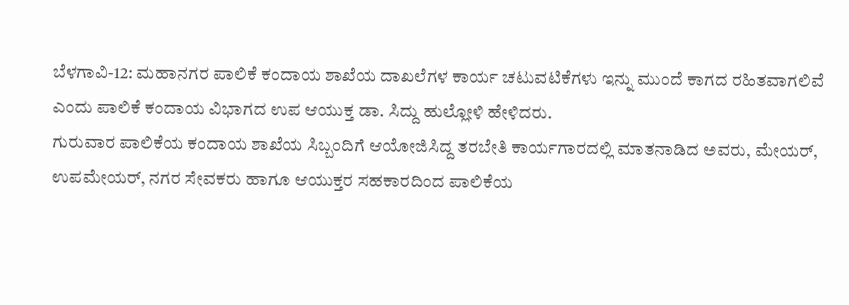ಬೆಳಗಾವಿ-12: ಮಹಾನಗರ ಪಾಲಿಕೆ ಕಂದಾಯ ಶಾಖೆಯ ದಾಖಲೆಗಳ ಕಾರ್ಯ ಚಟುವಟಿಕೆಗಳು ಇನ್ನು ಮುಂದೆ ಕಾಗದ ರಹಿತವಾಗಲಿವೆ ಎಂದು ಪಾಲಿಕೆ ಕಂದಾಯ ವಿಭಾಗದ ಉಪ ಆಯುಕ್ತ ಡಾ. ಸಿದ್ದು ಹುಲ್ಲೋಳಿ ಹೇಳಿದರು.
ಗುರುವಾರ ಪಾಲಿಕೆಯ ಕಂದಾಯ ಶಾಖೆಯ ಸಿಬ್ಬಂದಿಗೆ ಆಯೋಜಿಸಿದ್ದ ತರಬೇತಿ ಕಾರ್ಯಗಾರದಲ್ಲಿ ಮಾತನಾಡಿದ ಅವರು, ಮೇಯರ್, ಉಪಮೇಯರ್, ನಗರ ಸೇವಕರು ಹಾಗೂ ಆಯುಕ್ತರ ಸಹಕಾರದಿಂದ ಪಾಲಿಕೆಯ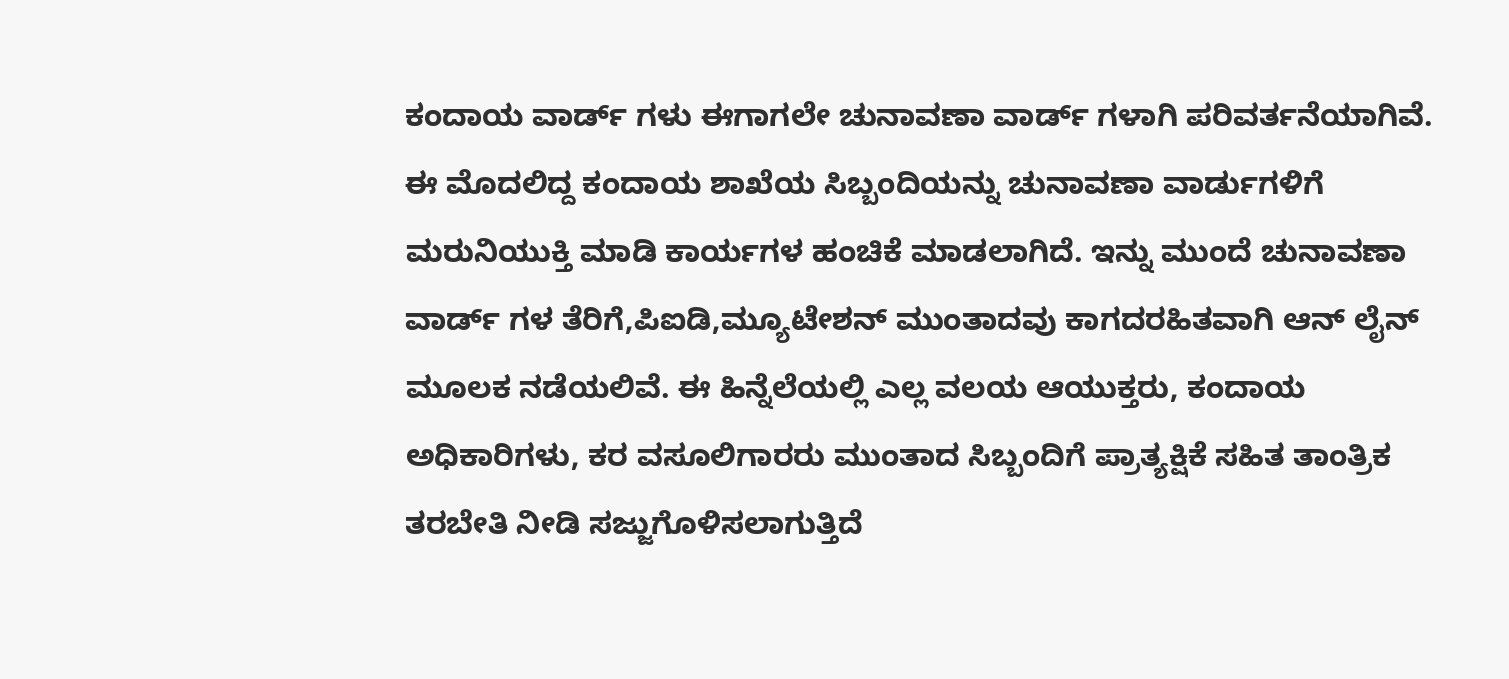ಕಂದಾಯ ವಾರ್ಡ್ ಗಳು ಈಗಾಗಲೇ ಚುನಾವಣಾ ವಾರ್ಡ್ ಗಳಾಗಿ ಪರಿವರ್ತನೆಯಾಗಿವೆ. ಈ ಮೊದಲಿದ್ದ ಕಂದಾಯ ಶಾಖೆಯ ಸಿಬ್ಬಂದಿಯನ್ನು ಚುನಾವಣಾ ವಾರ್ಡುಗಳಿಗೆ ಮರುನಿಯುಕ್ತಿ ಮಾಡಿ ಕಾರ್ಯಗಳ ಹಂಚಿಕೆ ಮಾಡಲಾಗಿದೆ. ಇನ್ನು ಮುಂದೆ ಚುನಾವಣಾ ವಾರ್ಡ್ ಗಳ ತೆರಿಗೆ,ಪಿಐಡಿ,ಮ್ಯೂಟೇಶನ್ ಮುಂತಾದವು ಕಾಗದರಹಿತವಾಗಿ ಆನ್ ಲೈನ್ ಮೂಲಕ ನಡೆಯಲಿವೆ. ಈ ಹಿನ್ನೆಲೆಯಲ್ಲಿ ಎಲ್ಲ ವಲಯ ಆಯುಕ್ತರು, ಕಂದಾಯ ಅಧಿಕಾರಿಗಳು, ಕರ ವಸೂಲಿಗಾರರು ಮುಂತಾದ ಸಿಬ್ಬಂದಿಗೆ ಪ್ರಾತ್ಯಕ್ಷಿಕೆ ಸಹಿತ ತಾಂತ್ರಿಕ ತರಬೇತಿ ನೀಡಿ ಸಜ್ಜುಗೊಳಿಸಲಾಗುತ್ತಿದೆ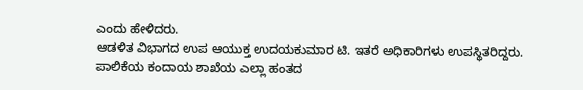ಎಂದು ಹೇಳಿದರು.
ಆಡಳಿತ ವಿಭಾಗದ ಉಪ ಆಯುಕ್ತ ಉದಯಕುಮಾರ ಟಿ. ಇತರೆ ಅಧಿಕಾರಿಗಳು ಉಪಸ್ಥಿತರಿದ್ದರು.
ಪಾಲಿಕೆಯ ಕಂದಾಯ ಶಾಖೆಯ ಎಲ್ಲಾ ಹಂತದ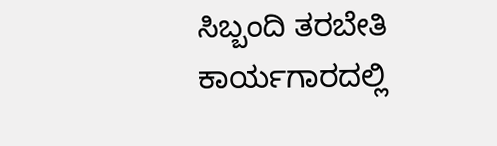ಸಿಬ್ಬಂದಿ ತರಬೇತಿ ಕಾರ್ಯಗಾರದಲ್ಲಿ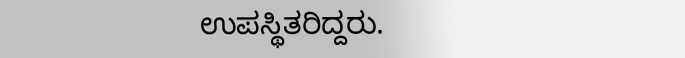ಉಪಸ್ಥಿತರಿದ್ದರು.